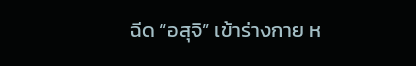ฉีด “อสุจิ” เข้าร่างกาย ห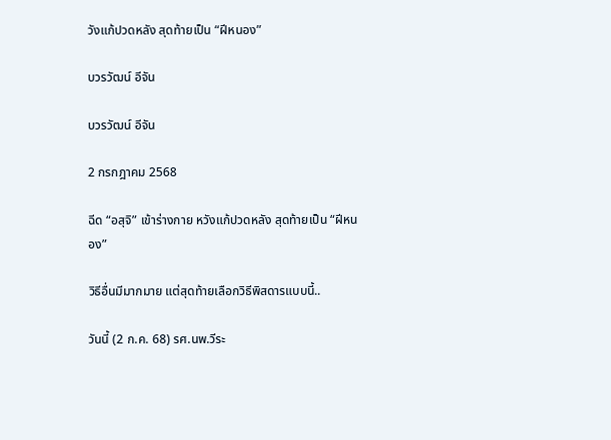วังแก้ปวดหลัง สุดท้ายเป็น “ฝีหนอง”

บวรวัฒน์ อีจัน

บวรวัฒน์ อีจัน

2 กรกฎาคม 2568

ฉีด “อสุจิ” เข้าร่างกาย หวังแก้ปวดหลัง สุดท้ายเป็น “ฝีหนอง”

วิธีอื่นมีมากมาย แต่สุดท้ายเลือกวิธีพิสดารแบบนี้..

วันนี้ (2 ก.ค. 68) รศ.นพ.วีระ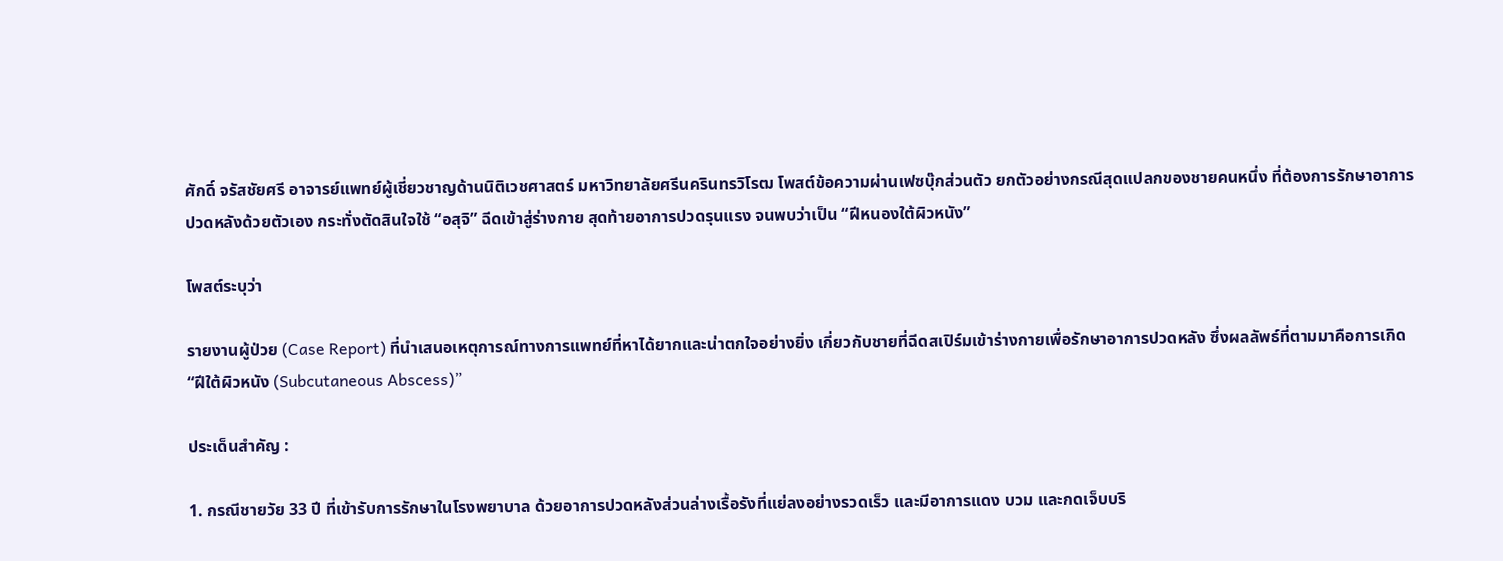ศักดิ์ จรัสชัยศรี อาจารย์แพทย์ผู้เชี่ยวชาญด้านนิติเวชศาสตร์ มหาวิทยาลัยศรีนครินทรวิโรฒ โพสต์ข้อความผ่านเฟซบุ๊กส่วนตัว ยกตัวอย่างกรณีสุดแปลกของชายคนหนึ่ง ที่ต้องการรักษาอาการปวดหลังด้วยตัวเอง กระทั่งตัดสินใจใช้ “อสุจิ” ฉีดเข้าสู่ร่างกาย สุดท้ายอาการปวดรุนแรง จนพบว่าเป็น “ฝีหนองใต้ผิวหนัง”

โพสต์ระบุว่า

รายงานผู้ป่วย (Case Report) ที่นำเสนอเหตุการณ์ทางการแพทย์ที่หาได้ยากและน่าตกใจอย่างยิ่ง เกี่ยวกับชายที่ฉีดสเปิร์มเข้าร่างกายเพื่อรักษาอาการปวดหลัง ซึ่งผลลัพธ์ที่ตามมาคือการเกิด “ฝีใต้ผิวหนัง (Subcutaneous Abscess)”

ประเด็นสำคัญ :

1. กรณีชายวัย 33 ปี ที่เข้ารับการรักษาในโรงพยาบาล ด้วยอาการปวดหลังส่วนล่างเรื้อรังที่แย่ลงอย่างรวดเร็ว และมีอาการแดง บวม และกดเจ็บบริ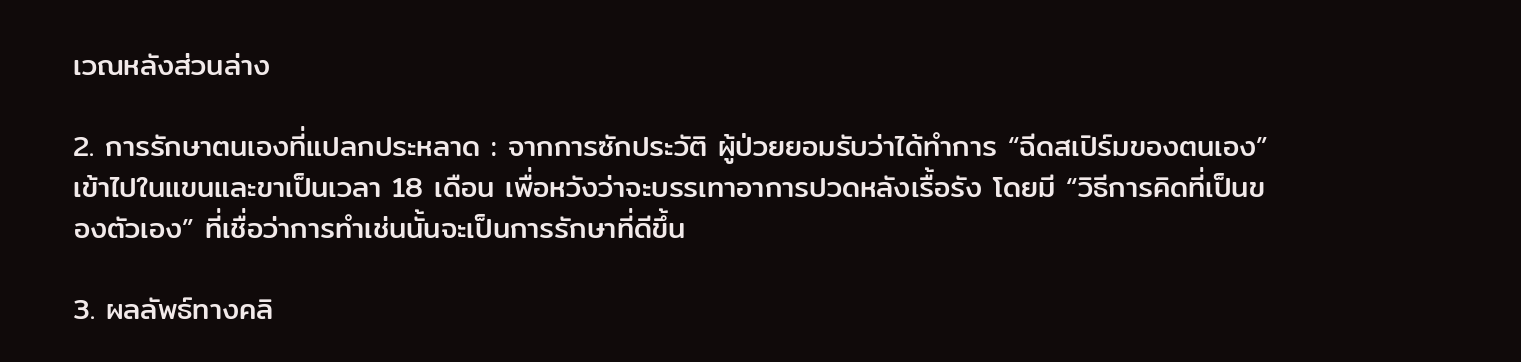เวณหลังส่วนล่าง

2. การรักษาตนเองที่แปลกประหลาด : จากการซักประวัติ ผู้ป่วยยอมรับว่าได้ทำการ “ฉีดสเปิร์มของตนเอง” เข้าไปในแขนและขาเป็นเวลา 18 เดือน เพื่อหวังว่าจะบรรเทาอาการปวดหลังเรื้อรัง โดยมี “วิธีการคิดที่เป็นของตัวเอง” ที่เชื่อว่าการทำเช่นนั้นจะเป็นการรักษาที่ดีขึ้น

3. ผลลัพธ์ทางคลิ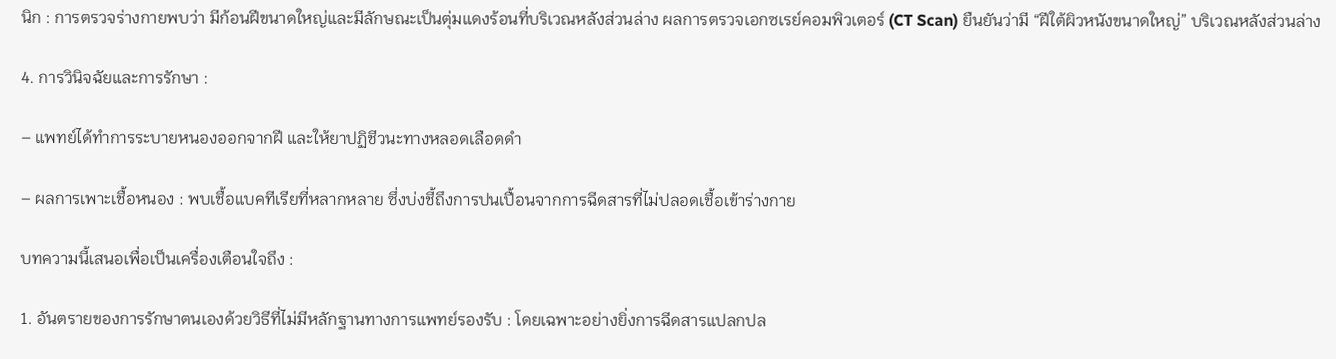นิก : การตรวจร่างกายพบว่า มีก้อนฝีขนาดใหญ่และมีลักษณะเป็นตุ่มแดงร้อนที่บริเวณหลังส่วนล่าง ผลการตรวจเอกซเรย์คอมพิวเตอร์ (CT Scan) ยืนยันว่ามี “ฝีใต้ผิวหนังขนาดใหญ่” บริเวณหลังส่วนล่าง

4. การวินิจฉัยและการรักษา :

– แพทย์ได้ทำการระบายหนองออกจากฝี และให้ยาปฏิชีวนะทางหลอดเลือดดำ

– ผลการเพาะเชื้อหนอง : พบเชื้อแบคทีเรียที่หลากหลาย ซึ่งบ่งชี้ถึงการปนเปื้อนจากการฉีดสารที่ไม่ปลอดเชื้อเข้าร่างกาย

บทความนี้เสนอเพื่อเป็นเครื่องเตือนใจถึง :

1. อันตรายของการรักษาตนเองด้วยวิธีที่ไม่มีหลักฐานทางการแพทย์รองรับ : โดยเฉพาะอย่างยิ่งการฉีดสารแปลกปล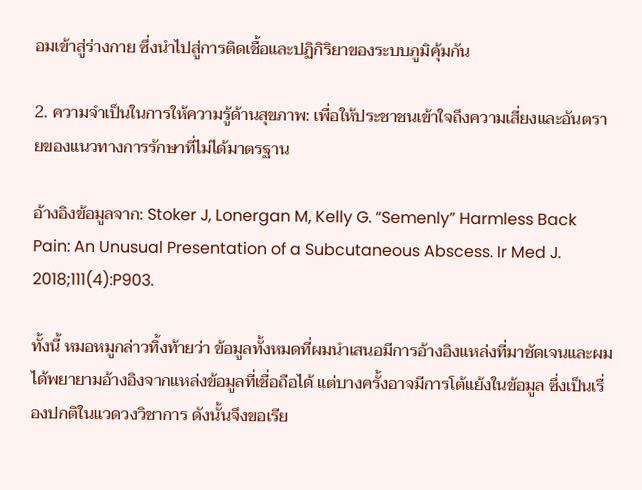อมเข้าสู่ร่างกาย ซึ่งนำไปสู่การติดเชื้อและปฏิกิริยาของระบบภูมิคุ้มกัน

2. ความจำเป็นในการให้ความรู้ด้านสุขภาพ: เพื่อให้ประชาชนเข้าใจถึงความเสี่ยงและอันตรายของแนวทางการรักษาที่ไม่ได้มาตรฐาน

อ้างอิงข้อมูลจาก: Stoker J, Lonergan M, Kelly G. “Semenly” Harmless Back Pain: An Unusual Presentation of a Subcutaneous Abscess. Ir Med J. 2018;111(4):P903.

ทั้งนี้ หมอหมูกล่าวทิ้งท้ายว่า ข้อมูลทั้งหมดที่ผมนำเสนอมีการอ้างอิงแหล่งที่มาชัดเจนและผมได้พยายามอ้างอิงจากแหล่งข้อมูลที่เชื่อถือได้ แต่บางครั้งอาจมีการโต้แย้งในข้อมูล ซึ่งเป็นเรื่องปกติในแวดวงวิชาการ ดังนั้นจึงขอเรีย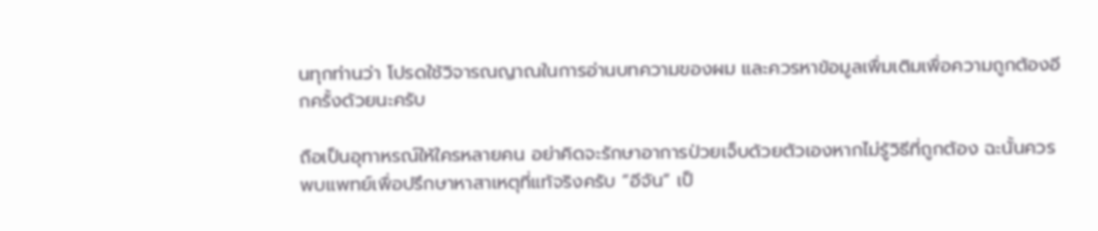นทุกท่านว่า โปรดใช้วิจารณญาณในการอ่านบทความของผม และควรหาข้อมูลเพื่มเติมเพื่อความถูกต้องอีกครั้งด้วยนะครับ

ถือเป็นอุทาหรณ์ให้ใครหลายคน อย่าคิดจะรักษาอาการป่วยเจ็บด้วยตัวเองหากไม่รู้วิธีที่ถูกต้อง ฉะนั้นควรพบแพทย์เพื่อปรึกษาหาสาเหตุที่แท้จริงครับ “อีจัน” เป็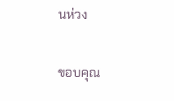นห่วง

ขอบคุณ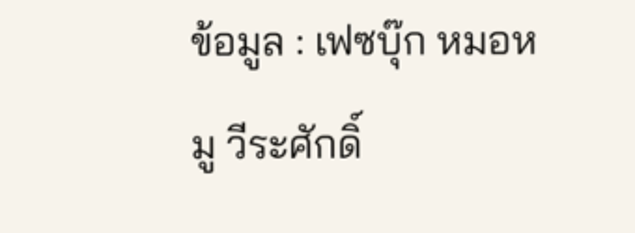ข้อมูล : เฟซบุ๊ก หมอหมู วีระศักดิ์